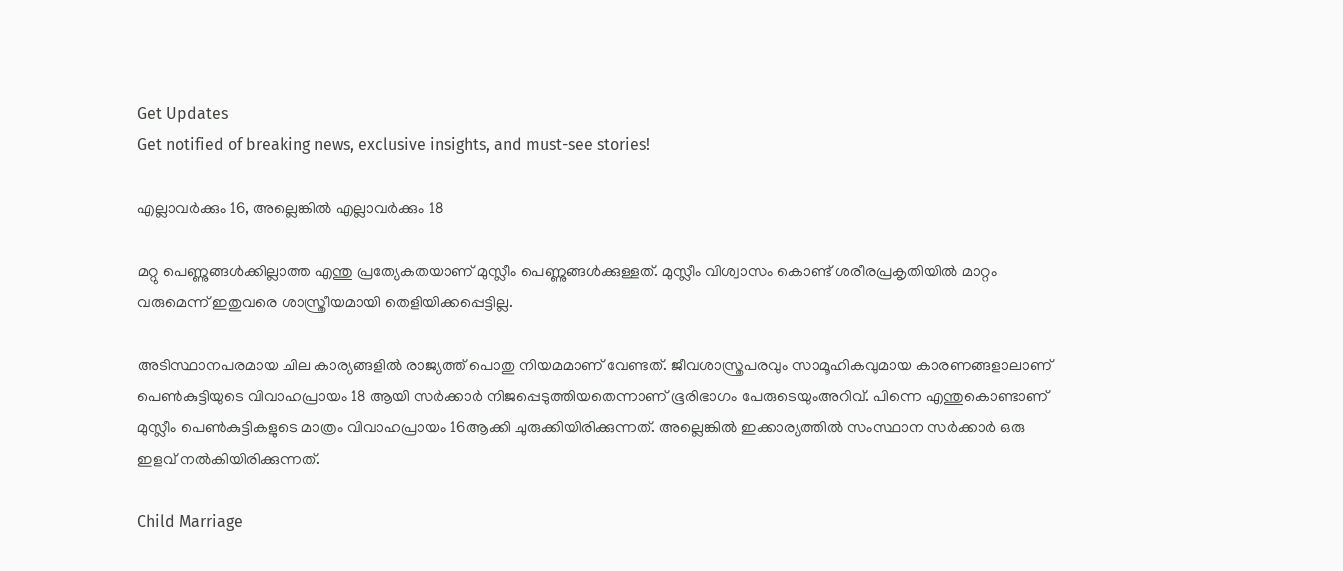Get Updates
Get notified of breaking news, exclusive insights, and must-see stories!

എല്ലാവര്‍ക്കും 16, അല്ലെങ്കില്‍ എല്ലാവര്‍ക്കും 18

മറ്റു പെണ്ണുങ്ങള്‍ക്കില്ലാത്ത എന്തു പ്രത്യേകതയാണ് മുസ്ലീം പെണ്ണുങ്ങള്‍ക്കുള്ളത്. മുസ്ലീം വിശ്വാസം കൊണ്ട് ശരീരപ്രകൃതിയില്‍ മാറ്റം വരുമെന്ന് ഇതുവരെ ശാസ്ത്രീയമായി തെളിയിക്കപ്പെട്ടില്ല.

അടിസ്ഥാനപരമായ ചില കാര്യങ്ങളില്‍ രാജ്യത്ത് പൊതു നിയമമാണ് വേണ്ടത്. ജീവശാസ്ത്രപരവും സാമൂഹികവുമായ കാരണങ്ങളാലാണ് പെണ്‍കുട്ടിയുടെ വിവാഹപ്രായം 18 ആയി സര്‍ക്കാര്‍ നിജപ്പെടുത്തിയതെന്നാണ് ഭൂരിഭാഗം പേരുടെയുംഅറിവ്. പിന്നെ എന്തുകൊണ്ടാണ് മുസ്ലീം പെണ്‍കുട്ടികളുടെ മാത്രം വിവാഹപ്രായം 16ആക്കി ചുരുക്കിയിരിക്കുന്നത്. അല്ലെങ്കില്‍ ഇക്കാര്യത്തില്‍ സംസ്ഥാന സര്‍ക്കാര്‍ ഒരു ഇളവ് നല്‍കിയിരിക്കുന്നത്.

Child Marriage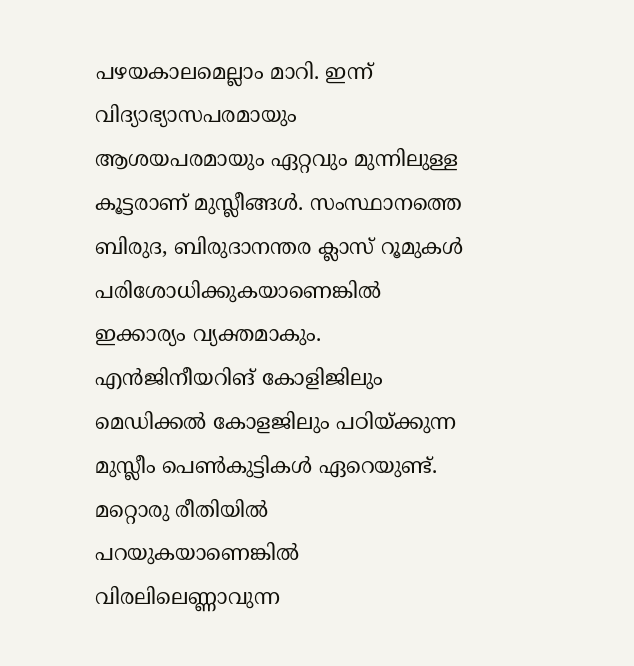പഴയകാലമെല്ലാം മാറി. ഇന്ന് വിദ്യാഭ്യാസപരമായും ആശയപരമായും ഏറ്റവും മുന്നിലുള്ള കൂട്ടരാണ് മുസ്ലീങ്ങള്‍. സംസ്ഥാനത്തെ ബിരുദ, ബിരുദാനന്തര ക്ലാസ് റൂമുകള്‍ പരിശോധിക്കുകയാണെങ്കില്‍ ഇക്കാര്യം വ്യക്തമാകും. എന്‍ജിനീയറിങ് കോളിജിലും മെഡിക്കല്‍ കോളജിലും പഠിയ്ക്കുന്ന മുസ്ലീം പെണ്‍കുട്ടികള്‍ ഏറെയുണ്ട്. മറ്റൊരു രീതിയില്‍ പറയുകയാണെങ്കില്‍ വിരലിലെണ്ണാവുന്ന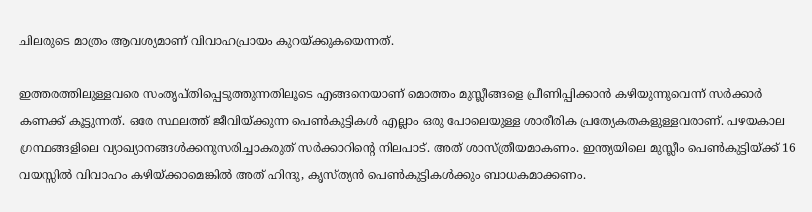ചിലരുടെ മാത്രം ആവശ്യമാണ് വിവാഹപ്രായം കുറയ്ക്കുകയെന്നത്.

ഇത്തരത്തിലുള്ളവരെ സംതൃപ്തിപ്പെടുത്തുന്നതിലൂടെ എങ്ങനെയാണ് മൊത്തം മുസ്ലീങ്ങളെ പ്രീണിപ്പിക്കാന്‍ കഴിയുന്നുവെന്ന് സര്‍ക്കാര്‍ കണക്ക് കൂട്ടുന്നത്. ഒരേ സ്ഥലത്ത് ജീവിയ്ക്കുന്ന പെണ്‍കുട്ടികള്‍ എല്ലാം ഒരു പോലെയുള്ള ശാരീരിക പ്രത്യേകതകളുള്ളവരാണ്. പഴയകാല ഗ്രന്ഥങ്ങളിലെ വ്യാഖ്യാനങ്ങള്‍ക്കനുസരിച്ചാകരുത് സര്‍ക്കാറിന്റെ നിലപാട്. അത് ശാസ്ത്രീയമാകണം. ഇന്ത്യയിലെ മുസ്ലീം പെണ്‍കുട്ടിയ്ക്ക് 16 വയസ്സില്‍ വിവാഹം കഴിയ്ക്കാമെങ്കില്‍ അത് ഹിന്ദു, കൃസ്ത്യന്‍ പെണ്‍കുട്ടികള്‍ക്കും ബാധകമാക്കണം.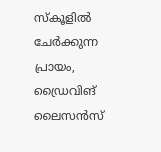സ്‌കൂളില്‍ ചേര്‍ക്കുന്ന പ്രായം, ഡ്രൈവിങ് ലൈസന്‍സ്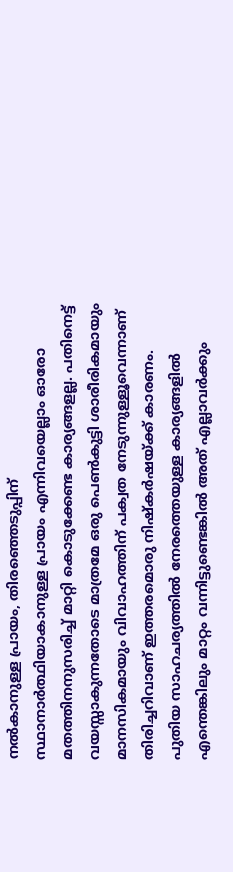നല്‍കാനുള്ള പ്രായം, തിരഞ്ഞെടുപ്പിന് സ്ഥാനാര്‍ത്ഥിയാകാനുള്ള പ്രായം എന്നിവയെല്ലാം ഓരോ മതത്തിനനുസരിച്ച് മാറ്റി കൊടുക്കേണ്ട കാര്യങ്ങളല്ല. പതിനെട്ട് വയസ്സാകുന്നതോടെ മാത്രമേ ഒരു പെണ്‍കുട്ടി ശാരീരികമായും മാനസികമായും വിവാഹത്തിന് പക്വത നേടുന്നുള്ളൂവെന്നാണ് തിരിച്ചറിവാണ് ഇത്തരമൊരു നിഷ്‌കര്‍ഷയ്ക്ക് കാരണം. പുതിയ സാഹചര്യത്തില്‍ നേരത്തെയുള്ള കാര്യങ്ങളില്‍ എന്തെങ്കിലും മാറ്റം വന്നിട്ടുണ്ടെങ്കില്‍ അത് എല്ലാവര്‍ക്കും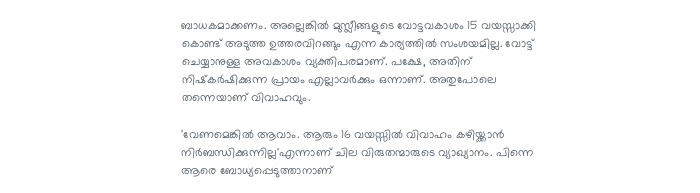ബാധകമാക്കണം. അല്ലെങ്കില്‍ മുസ്ലീങ്ങളുടെ വോട്ടവകാശം 15 വയസ്സാക്കി കൊണ്ട് അടുത്ത ഉത്തരവിറങ്ങും എന്ന കാര്യത്തില്‍ സംശയമില്ല. വോട്ട് ചെയ്യാനുള്ള അവകാശം വ്യക്തിപരമാണ്. പക്ഷേ, അതിന് നിഷ്‌കര്‍ഷിക്കുന്ന പ്രായം എല്ലാവര്‍ക്കും ഒന്നാണ്. അതുപോലെ തന്നെയാണ് വിവാഹവും.

'വേണമെങ്കില്‍ ആവാം. ആരും 16 വയസ്സില്‍ വിവാഹം കഴിയ്ക്കാന്‍ നിര്‍ബന്ധിക്കുന്നില്ല'എന്നാണ് ചില വിരുതന്മാരുടെ വ്യാഖ്യാനം. പിന്നെ ആരെ ബോധ്യപ്പെടുത്താനാണ്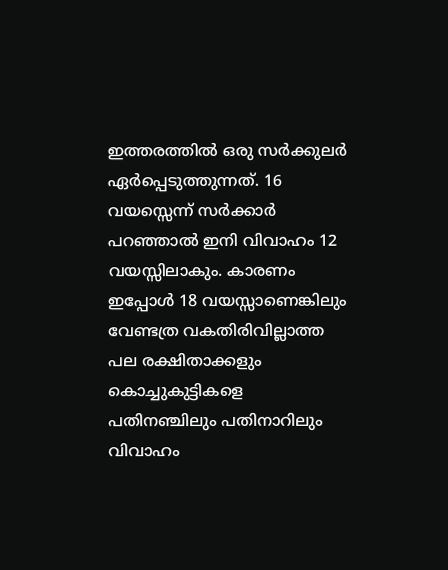ഇത്തരത്തില്‍ ഒരു സര്‍ക്കുലര്‍ ഏര്‍പ്പെടുത്തുന്നത്. 16 വയസ്സെന്ന് സര്‍ക്കാര്‍ പറഞ്ഞാല്‍ ഇനി വിവാഹം 12 വയസ്സിലാകും. കാരണം ഇപ്പോള്‍ 18 വയസ്സാണെങ്കിലും വേണ്ടത്ര വകതിരിവില്ലാത്ത പല രക്ഷിതാക്കളും കൊച്ചുകുട്ടികളെ പതിനഞ്ചിലും പതിനാറിലും വിവാഹം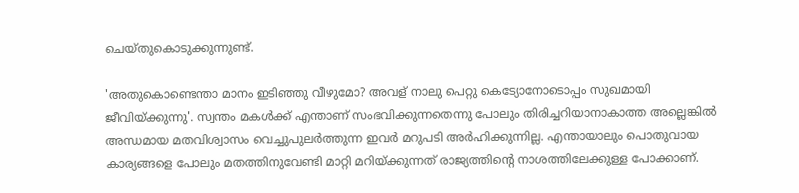ചെയ്തുകൊടുക്കുന്നുണ്ട്.

'അതുകൊണ്ടെന്താ മാനം ഇടിഞ്ഞു വീഴുമോ? അവള് നാലു പെറ്റു കെട്യോനോടൊപ്പം സുഖമായി ജീവിയ്ക്കുന്നു'. സ്വന്തം മകള്‍ക്ക് എന്താണ് സംഭവിക്കുന്നതെന്നു പോലും തിരിച്ചറിയാനാകാത്ത അല്ലെങ്കില്‍ അന്ധമായ മതവിശ്വാസം വെച്ചുപുലര്‍ത്തുന്ന ഇവര്‍ മറുപടി അര്‍ഹിക്കുന്നില്ല. എന്തായാലും പൊതുവായ കാര്യങ്ങളെ പോലും മതത്തിനുവേണ്ടി മാറ്റി മറിയ്ക്കുന്നത് രാജ്യത്തിന്റെ നാശത്തിലേക്കുള്ള പോക്കാണ്.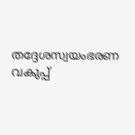തദ്ദേശസ്വയംഭരണ വകുപ്പ്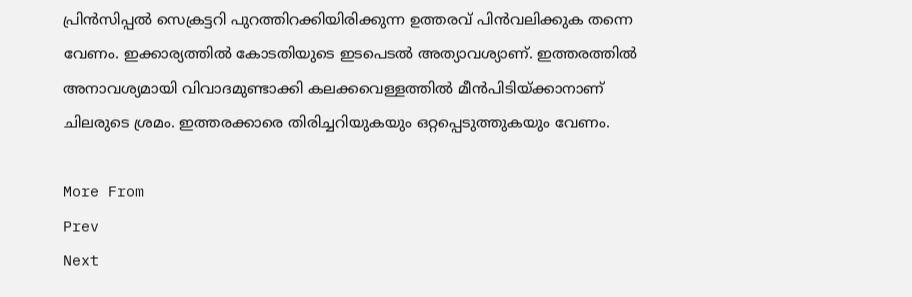പ്രിന്‍സിപ്പല്‍ സെക്രട്ടറി പുറത്തിറക്കിയിരിക്കുന്ന ഉത്തരവ് പിന്‍വലിക്കുക തന്നെ വേണം. ഇക്കാര്യത്തില്‍ കോടതിയുടെ ഇടപെടല്‍ അത്യാവശ്യാണ്. ഇത്തരത്തില്‍ അനാവശ്യമായി വിവാദമുണ്ടാക്കി കലക്കവെള്ളത്തില്‍ മീന്‍പിടിയ്ക്കാനാണ് ചിലരുടെ ശ്രമം. ഇത്തരക്കാരെ തിരിച്ചറിയുകയും ഒറ്റപ്പെടുത്തുകയും വേണം.

More From
Prev
Next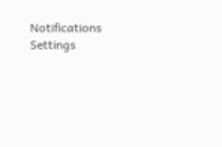Notifications
Settings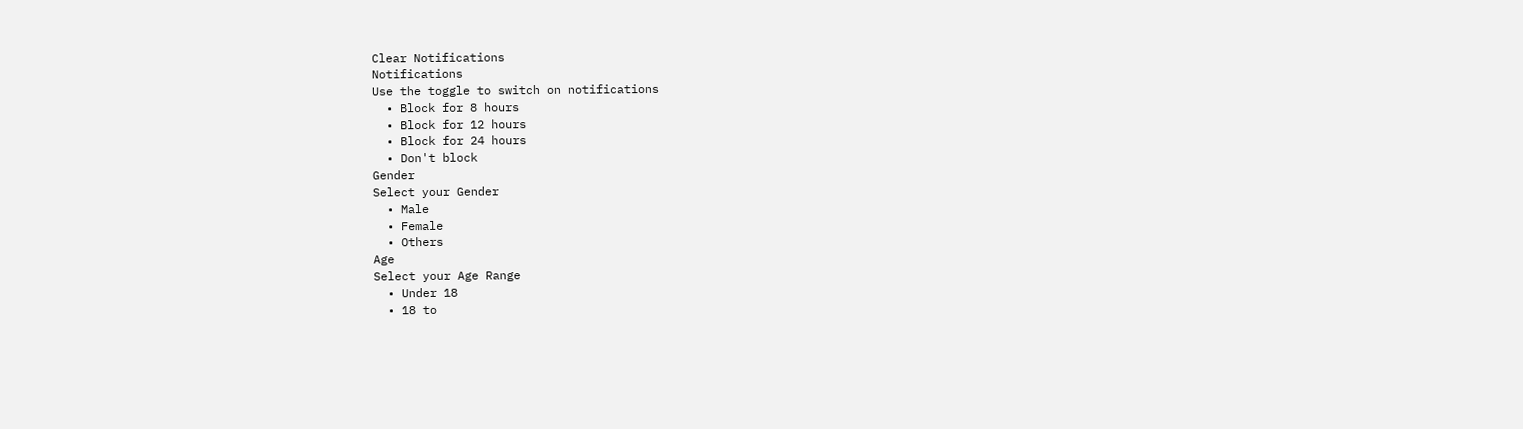Clear Notifications
Notifications
Use the toggle to switch on notifications
  • Block for 8 hours
  • Block for 12 hours
  • Block for 24 hours
  • Don't block
Gender
Select your Gender
  • Male
  • Female
  • Others
Age
Select your Age Range
  • Under 18
  • 18 to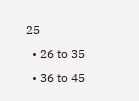25
  • 26 to 35
  • 36 to 45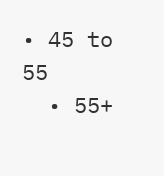• 45 to 55
  • 55+